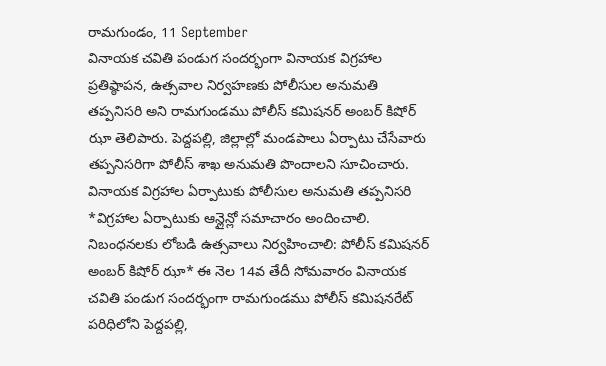రామగుండం, 11 September
వినాయక చవితి పండుగ సందర్భంగా వినాయక విగ్రహాల ప్రతిష్ఠాపన, ఉత్సవాల నిర్వహణకు పోలీసుల అనుమతి తప్పనిసరి అని రామగుండము పోలీస్ కమిషనర్ అంబర్ కిషోర్ ఝా తెలిపారు. పెద్దపల్లి, జిల్లాల్లో మండపాలు ఏర్పాటు చేసేవారు తప్పనిసరిగా పోలీస్ శాఖ అనుమతి పొందాలని సూచించారు.
వినాయక విగ్రహాల ఏర్పాటుకు పోలీసుల అనుమతి తప్పనిసరి *విగ్రహాల ఏర్పాటుకు ఆన్లైన్లో సమాచారం అందించాలి. నిబంధనలకు లోబడి ఉత్సవాలు నిర్వహించాలి: పోలీస్ కమిషనర్ అంబర్ కిషోర్ ఝా* ఈ నెల 14వ తేదీ సోమవారం వినాయక చవితి పండుగ సందర్భంగా రామగుండము పోలీస్ కమిషనరేట్ పరిధిలోని పెద్దపల్లి,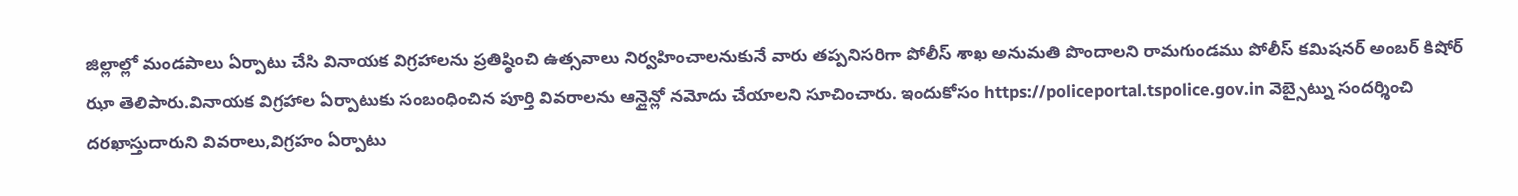జిల్లాల్లో మండపాలు ఏర్పాటు చేసి వినాయక విగ్రహాలను ప్రతిష్ఠించి ఉత్సవాలు నిర్వహించాలనుకునే వారు తప్పనిసరిగా పోలీస్ శాఖ అనుమతి పొందాలని రామగుండము పోలీస్ కమిషనర్ అంబర్ కిషోర్ ఝా తెలిపారు.వినాయక విగ్రహాల ఏర్పాటుకు సంబంధించిన పూర్తి వివరాలను ఆన్లైన్లో నమోదు చేయాలని సూచించారు. ఇందుకోసం https://policeportal.tspolice.gov.in వెబ్సైట్ను సందర్శించి దరఖాస్తుదారుని వివరాలు,విగ్రహం ఏర్పాటు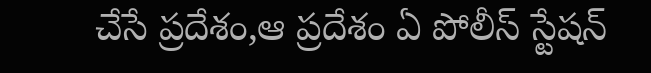చేసే ప్రదేశం,ఆ ప్రదేశం ఏ పోలీస్ స్టేషన్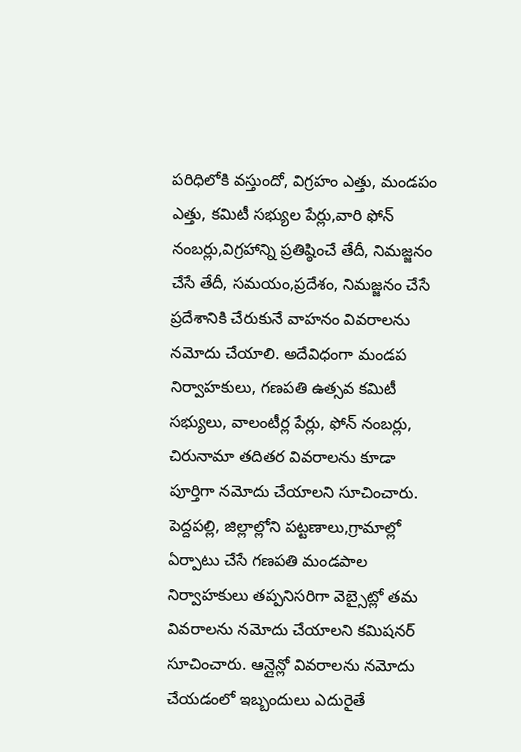పరిధిలోకి వస్తుందో, విగ్రహం ఎత్తు, మండపం ఎత్తు, కమిటీ సభ్యుల పేర్లు,వారి ఫోన్ నంబర్లు,విగ్రహాన్ని ప్రతిష్ఠించే తేదీ, నిమజ్జనం చేసే తేదీ, సమయం,ప్రదేశం, నిమజ్జనం చేసే ప్రదేశానికి చేరుకునే వాహనం వివరాలను నమోదు చేయాలి. అదేవిధంగా మండప నిర్వాహకులు, గణపతి ఉత్సవ కమిటీ సభ్యులు, వాలంటీర్ల పేర్లు, ఫోన్ నంబర్లు, చిరునామా తదితర వివరాలను కూడా పూర్తిగా నమోదు చేయాలని సూచించారు. పెద్దపల్లి, జిల్లాల్లోని పట్టణాలు,గ్రామాల్లో ఏర్పాటు చేసే గణపతి మండపాల నిర్వాహకులు తప్పనిసరిగా వెబ్సైట్లో తమ వివరాలను నమోదు చేయాలని కమిషనర్ సూచించారు. ఆన్లైన్లో వివరాలను నమోదు చేయడంలో ఇబ్బందులు ఎదురైతే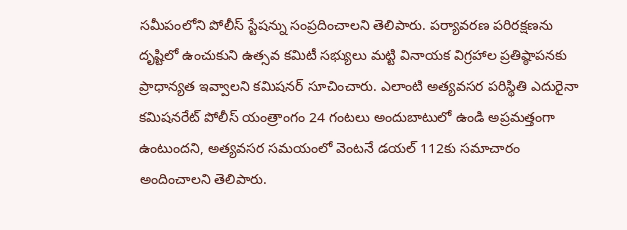సమీపంలోని పోలీస్ స్టేషన్ను సంప్రదించాలని తెలిపారు. పర్యావరణ పరిరక్షణను దృష్టిలో ఉంచుకుని ఉత్సవ కమిటీ సభ్యులు మట్టి వినాయక విగ్రహాల ప్రతిష్ఠాపనకు ప్రాధాన్యత ఇవ్వాలని కమిషనర్ సూచించారు. ఎలాంటి అత్యవసర పరిస్థితి ఎదురైనా కమిషనరేట్ పోలీస్ యంత్రాంగం 24 గంటలు అందుబాటులో ఉండి అప్రమత్తంగా ఉంటుందని, అత్యవసర సమయంలో వెంటనే డయల్ 112కు సమాచారం అందించాలని తెలిపారు.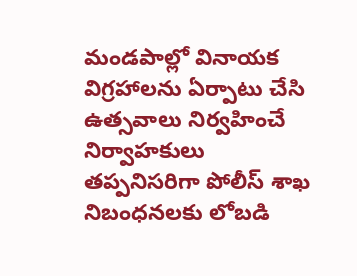మండపాల్లో వినాయక విగ్రహాలను ఏర్పాటు చేసి ఉత్సవాలు నిర్వహించే నిర్వాహకులు తప్పనిసరిగా పోలీస్ శాఖ నిబంధనలకు లోబడి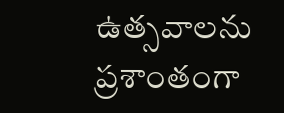ఉత్సవాలను ప్రశాంతంగా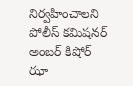నిర్వహించాలని పోలీస్ కమిషనర్ అంబర్ కిషోర్ ఝా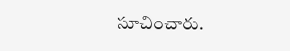సూచించారు.